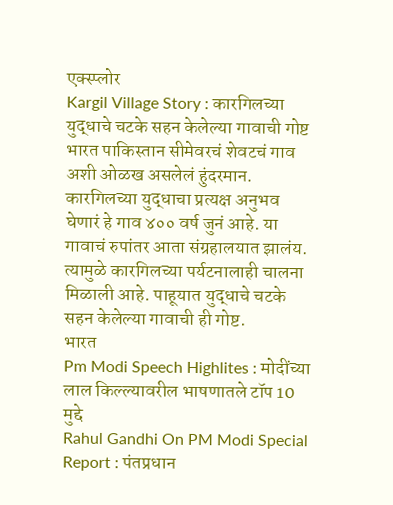एक्स्प्लोर
Kargil Village Story : कारगिलच्या युद्धाचे चटके सहन केलेल्या गावाची गोष्ट
भारत पाकिस्तान सीमेवरचं शेवटचं गाव अशी ओळख असलेलं हुंदरमान. कारगिलच्या युद्धाचा प्रत्यक्ष अनुभव घेणारं हे गाव ४०० वर्ष जुनं आहे. या गावाचं रुपांतर आता संग्रहालयात झालंय. त्यामुळे कारगिलच्या पर्यटनालाही चालना मिळाली आहे. पाहूयात युद्धाचे चटके सहन केलेल्या गावाची ही गोष्ट.
भारत
Pm Modi Speech Highlites : मोदींच्या लाल किल्ल्यावरील भाषणातले टॉप 10 मुद्दे
Rahul Gandhi On PM Modi Special Report : पंतप्रधान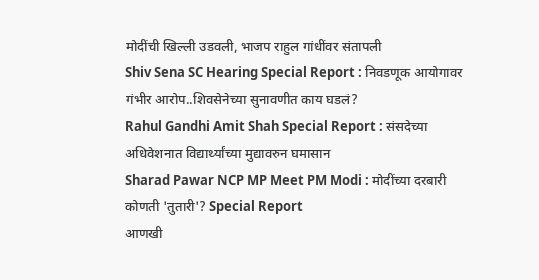मोदींची खिल्ली उडवली, भाजप राहुल गांधींवर संतापली
Shiv Sena SC Hearing Special Report : निवडणूक आयोगावर गंभीर आरोप..शिवसेनेच्या सुनावणीत काय घडलं?
Rahul Gandhi Amit Shah Special Report : संसदेच्या अधिवेशनात विद्यार्थ्यांच्या मुद्यावरुन घमासान
Sharad Pawar NCP MP Meet PM Modi : मोदींच्या दरबारी कोणती 'तुतारी'? Special Report
आणखी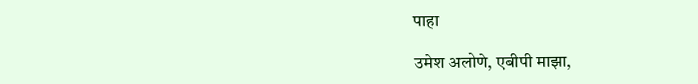पाहा

उमेश अलोणे, एबीपी माझा,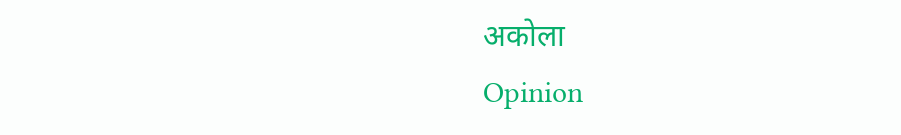अकोला
Opinion